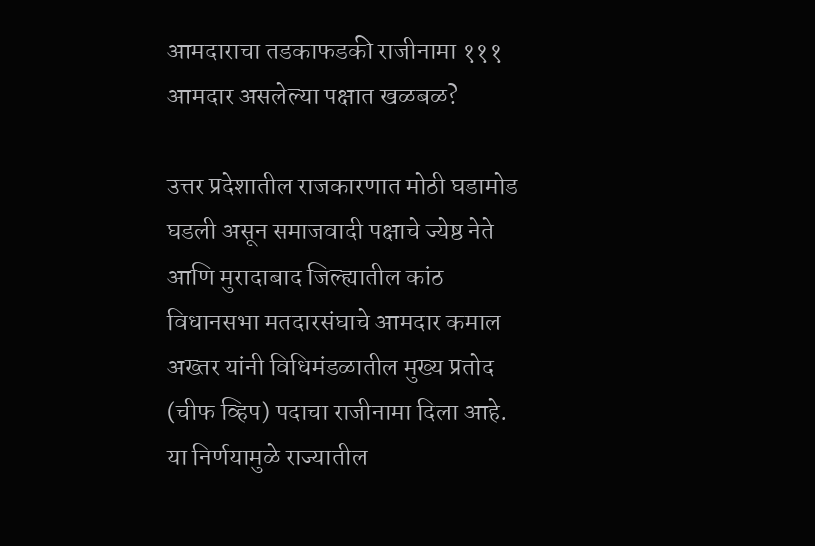आमदाराचा तडकाफडकी राजीनामा १११ आमदार असलेल्या पक्षात खळबळ?

उत्तर प्रदेशातील राजकारणात मोठी घडामोड घडली असून समाजवादी पक्षाचे ज्येष्ठ नेते आणि मुरादाबाद जिल्ह्यातील कांठ विधानसभा मतदारसंघाचे आमदार कमाल अख्तर यांनी विधिमंडळातील मुख्य प्रतोद (चीफ व्हिप) पदाचा राजीनामा दिला आहे. या निर्णयामुळे राज्यातील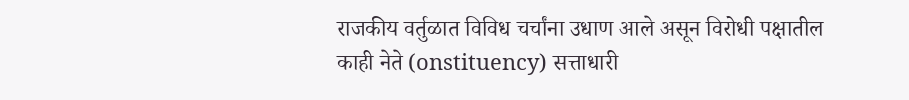राजकीय वर्तुळात विविध चर्चांना उधाण आले असून विरोधी पक्षातील काही नेते (onstituency) सत्ताधारी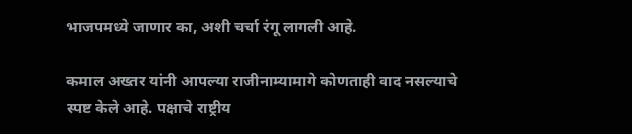भाजपमध्ये जाणार का, अशी चर्चा रंगू लागली आहे.

कमाल अख्तर यांनी आपल्या राजीनाम्यामागे कोणताही वाद नसल्याचे स्पष्ट केले आहे. पक्षाचे राष्ट्रीय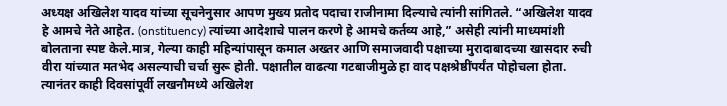अध्यक्ष अखिलेश यादव यांच्या सूचनेनुसार आपण मुख्य प्रतोद पदाचा राजीनामा दिल्याचे त्यांनी सांगितले. “अखिलेश यादव हे आमचे नेते आहेत. (onstituency) त्यांच्या आदेशाचे पालन करणे हे आमचे कर्तव्य आहे,” असेही त्यांनी माध्यमांशी बोलताना स्पष्ट केले.मात्र, गेल्या काही महिन्यांपासून कमाल अख्तर आणि समाजवादी पक्षाच्या मुरादाबादच्या खासदार रुची वीरा यांच्यात मतभेद असल्याची चर्चा सुरू होती. पक्षातील वाढत्या गटबाजीमुळे हा वाद पक्षश्रेष्ठींपर्यंत पोहोचला होता. त्यानंतर काही दिवसांपूर्वी लखनौमध्ये अखिलेश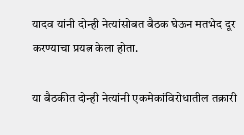यादव यांनी दोन्ही नेत्यांसोबत बैठक घेऊन मतभेद दूर करण्याचा प्रयत्न केला होता.

या बैठकीत दोन्ही नेत्यांनी एकमेकांविरोधातील तक्रारी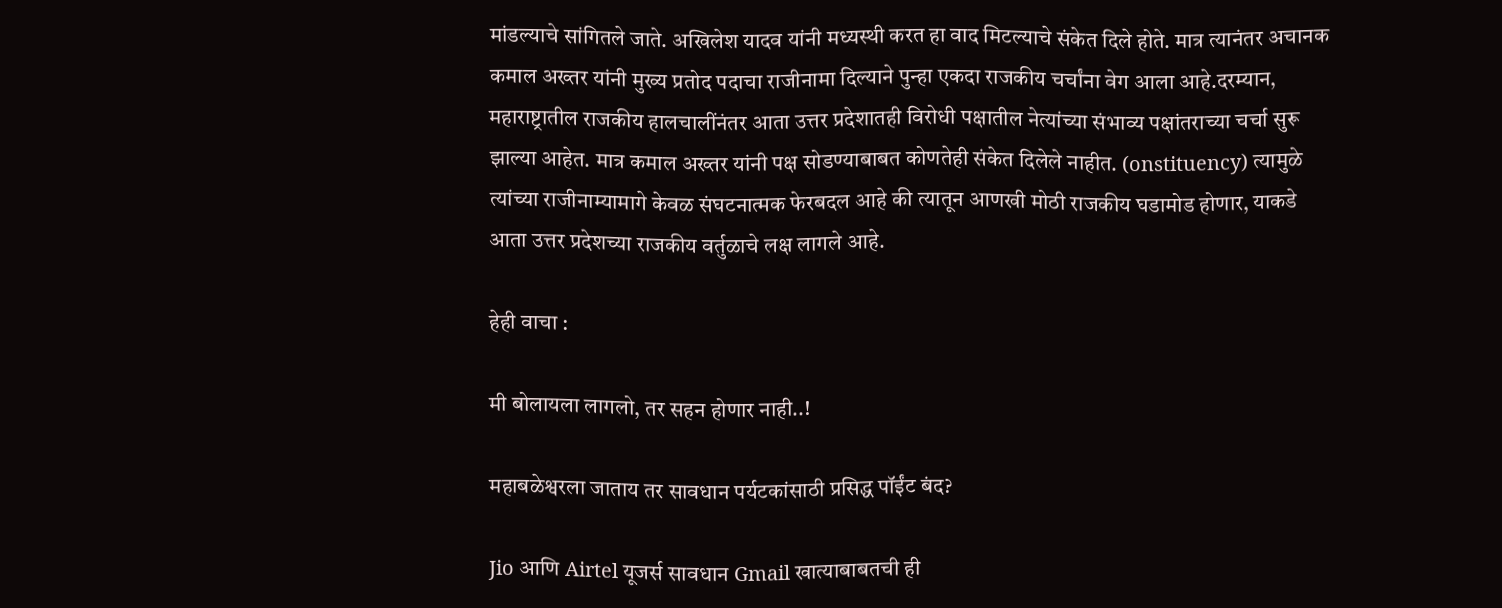मांडल्याचे सांगितले जाते. अखिलेश यादव यांनी मध्यस्थी करत हा वाद मिटल्याचे संकेत दिले होते. मात्र त्यानंतर अचानक कमाल अख्तर यांनी मुख्य प्रतोद पदाचा राजीनामा दिल्याने पुन्हा एकदा राजकीय चर्चांना वेग आला आहे.दरम्यान, महाराष्ट्रातील राजकीय हालचालींनंतर आता उत्तर प्रदेशातही विरोधी पक्षातील नेत्यांच्या संभाव्य पक्षांतराच्या चर्चा सुरू झाल्या आहेत. मात्र कमाल अख्तर यांनी पक्ष सोडण्याबाबत कोणतेही संकेत दिलेले नाहीत. (onstituency) त्यामुळे त्यांच्या राजीनाम्यामागे केवळ संघटनात्मक फेरबदल आहे की त्यातून आणखी मोठी राजकीय घडामोड होणार, याकडे आता उत्तर प्रदेशच्या राजकीय वर्तुळाचे लक्ष लागले आहे.

हेही वाचा :

मी बोलायला लागलो, तर सहन होणार नाही..!

महाबळेश्वरला जाताय तर सावधान पर्यटकांसाठी प्रसिद्ध पॉईंट बंद?

Jio आणि Airtel यूजर्स सावधान Gmail खात्याबाबतची ही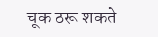चूक ठरू शकते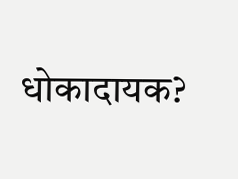धोकादायक?